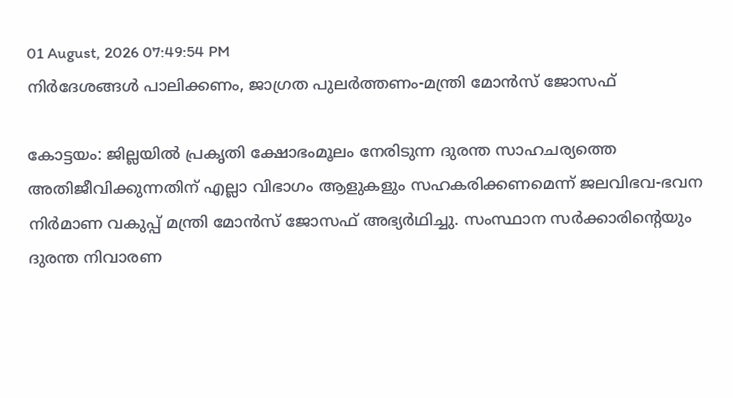01 August, 2026 07:49:54 PM
നിർദേശങ്ങൾ പാലിക്കണം, ജാഗ്രത പുലർത്തണം-മന്ത്രി മോൻസ് ജോസഫ്

കോട്ടയം: ജില്ലയിൽ പ്രകൃതി ക്ഷോഭംമൂലം നേരിടുന്ന ദുരന്ത സാഹചര്യത്തെ അതിജീവിക്കുന്നതിന് എല്ലാ വിഭാഗം ആളുകളും സഹകരിക്കണമെന്ന് ജലവിഭവ-ഭവന നിർമാണ വകുപ്പ് മന്ത്രി മോൻസ് ജോസഫ് അഭ്യർഥിച്ചു. സംസ്ഥാന സർക്കാരിന്റെയും ദുരന്ത നിവാരണ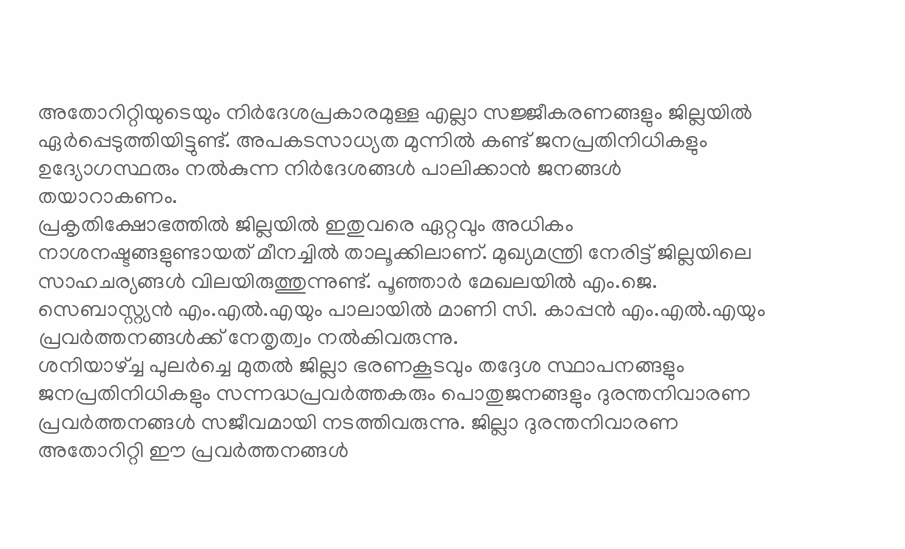അതോറിറ്റിയുടെയും നിർദേശപ്രകാരമുള്ള എല്ലാ സജ്ജീകരണങ്ങളും ജില്ലയിൽ ഏർപ്പെടുത്തിയിട്ടുണ്ട്. അപകടസാധ്യത മുന്നിൽ കണ്ട് ജനപ്രതിനിധികളും ഉദ്യോഗസ്ഥരും നൽകുന്ന നിർദേശങ്ങൾ പാലിക്കാൻ ജനങ്ങൾ തയാറാകണം.
പ്രകൃതിക്ഷോഭത്തിൽ ജില്ലയിൽ ഇതുവരെ ഏറ്റവും അധികം നാശനഷ്ടങ്ങളുണ്ടായത് മീനച്ചിൽ താലൂക്കിലാണ്. മുഖ്യമന്ത്രി നേരിട്ട് ജില്ലയിലെ സാഹചര്യങ്ങൾ വിലയിരുത്തുന്നുണ്ട്. പൂഞ്ഞാർ മേഖലയിൽ എം.ജെ. സെബാസ്റ്റ്യൻ എം.എൽ.എയും പാലായിൽ മാണി സി. കാപ്പൻ എം.എൽ.എയും പ്രവർത്തനങ്ങൾക്ക് നേതൃത്വം നൽകിവരുന്നു.
ശനിയാഴ്ച്ച പുലർച്ചെ മുതൽ ജില്ലാ ഭരണകൂടവും തദ്ദേശ സ്ഥാപനങ്ങളും ജനപ്രതിനിധികളും സന്നദ്ധപ്രവർത്തകരും പൊതുജനങ്ങളും ദുരന്തനിവാരണ പ്രവർത്തനങ്ങൾ സജീവമായി നടത്തിവരുന്നു. ജില്ലാ ദുരന്തനിവാരണ അതോറിറ്റി ഈ പ്രവർത്തനങ്ങൾ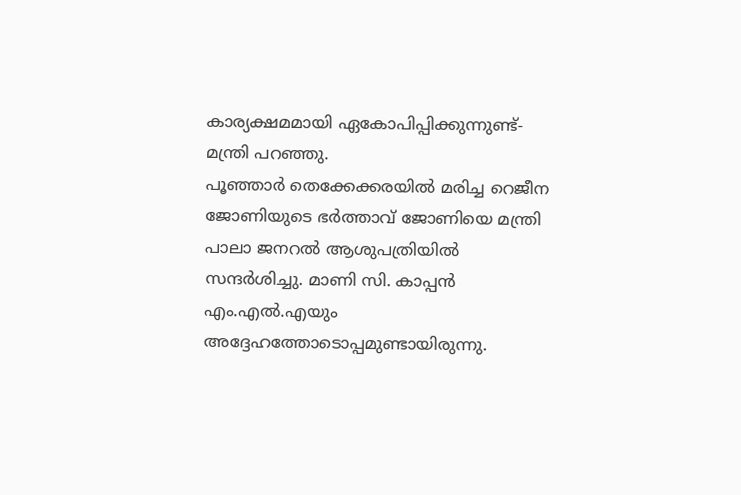കാര്യക്ഷമമായി ഏകോപിപ്പിക്കുന്നുണ്ട്-മന്ത്രി പറഞ്ഞു.
പൂഞ്ഞാർ തെക്കേക്കരയിൽ മരിച്ച റെജീന ജോണിയുടെ ഭർത്താവ് ജോണിയെ മന്ത്രി പാലാ ജനറൽ ആശുപത്രിയിൽ സന്ദർശിച്ചു. മാണി സി. കാപ്പൻ എം.എൽ.എയും അദ്ദേഹത്തോടൊപ്പമുണ്ടായിരുന്നു.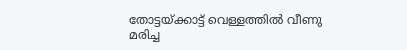തോട്ടയ്ക്കാട്ട് വെള്ളത്തിൽ വീണു മരിച്ച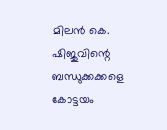മിലൻ കെ. ഷിജുവിന്റെ ബന്ധുക്കക്കളെ കോട്ടയം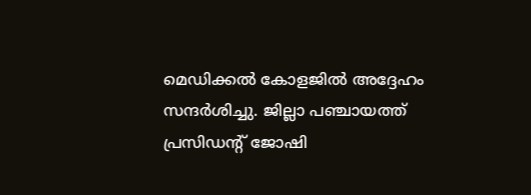മെഡിക്കൽ കോളജിൽ അദ്ദേഹം സന്ദർശിച്ചു. ജില്ലാ പഞ്ചായത്ത് പ്രസിഡന്റ് ജോഷി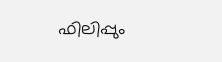ഫിലിപ്പും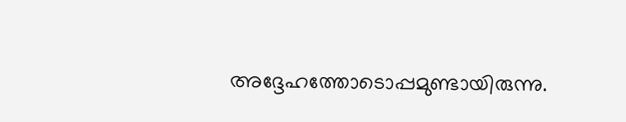അദ്ദേഹത്തോടൊപ്പമുണ്ടായിരുന്നു.